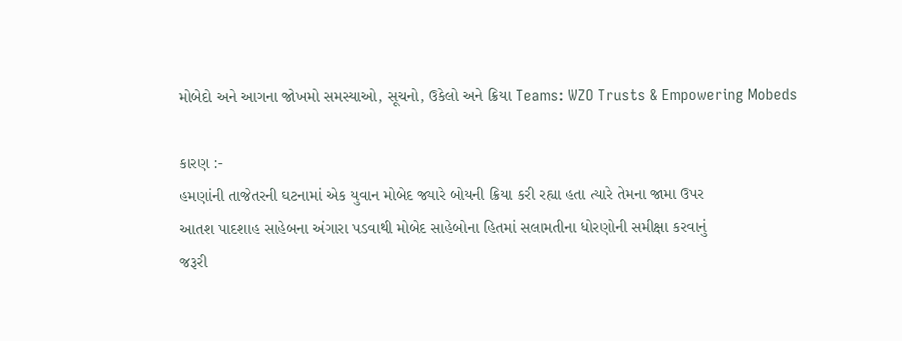મોબેદો અને આગના જોખમો સમસ્યાઓ, સૂચનો, ઉકેલો અને ક્રિયા Teams: WZO Trusts & Empowering Mobeds

કારણ :-
હમણાંની તાજેતરની ઘટનામાં એક યુવાન મોબેદ જ્યારે બોયની ક્રિયા કરી રહ્યા હતા ત્યારે તેમના જામા ઉપર
આતશ પાદશાહ સાહેબના અંગારા પડવાથી મોબેદ સાહેબોના હિતમાં સલામતીના ધોરણોની સમીક્ષા કરવાનું
જરૂરી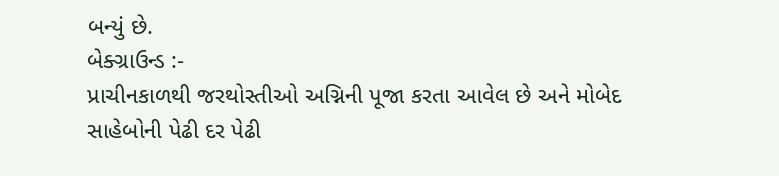બન્યું છે.
બેક્ગ્રાઉન્ડ :-
પ્રાચીનકાળથી જરથોસ્તીઓ અગ્નિની પૂજા કરતા આવેલ છે અને મોબેદ સાહેબોની પેઢી દર પેઢી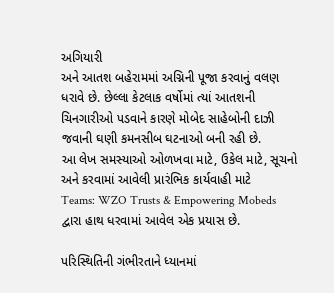અગિયારી
અને આતશ બહેરામમાં અગ્નિની પૂજા કરવાનું વલણ ધરાવે છે. છેલ્લા કેટલાક વર્ષોમાં ત્યાં આતશની
ચિનગારીઓ પડવાને કારણે મોબેદ સાહેબોની દાઝી જવાની ઘણી કમનસીબ ઘટનાઓ બની રહી છે.
આ લેખ સમસ્યાઓ ઓળખવા માટે, ઉકેલ માટે, સૂચનો અને કરવામાં આવેલી પ્રારંભિક કાર્યવાહી માટે
Teams: WZO Trusts & Empowering Mobeds દ્વારા હાથ ધરવામાં આવેલ એક પ્રયાસ છે.

પરિસ્થિતિની ગંભીરતાને ધ્યાનમાં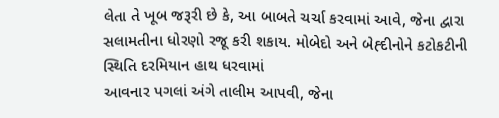લેતા તે ખૂબ જરૂરી છે કે, આ બાબતે ચર્ચા કરવામાં આવે, જેના દ્વારા
સલામતીના ધોરણો રજૂ કરી શકાય. મોબેદો અને બેહ્દીનોને કટોકટીની સ્થિતિ દરમિયાન હાથ ધરવામાં
આવનાર પગલાં અંગે તાલીમ આપવી, જેના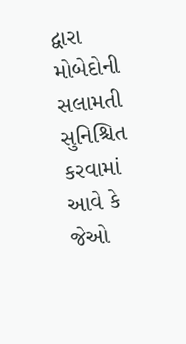દ્વારા મોબેદોની સલામતી સુનિશ્ચિત કરવામાં આવે કે જેઓ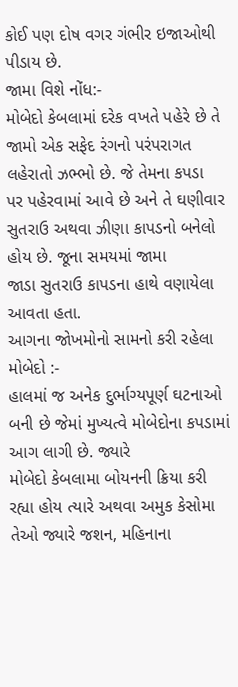કોઈ પણ દોષ વગર ગંભીર ઇજાઓથી પીડાય છે.
જામા વિશે નોંધ:-
મોબેદો કેબલામાં દરેક વખતે પહેરે છે તે જામો એક સફેદ રંગનો પરંપરાગત લહેરાતો ઝભ્ભો છે. જે તેમના કપડા
પર પહેરવામાં આવે છે અને તે ઘણીવાર સુતરાઉ અથવા ઝીણા કાપડનો બનેલો હોય છે. જૂના સમયમાં જામા
જાડા સુતરાઉ કાપડના હાથે વણાયેલા આવતા હતા.
આગના જોખમોનો સામનો કરી રહેલા મોબેદો :-
હાલમાં જ અનેક દુર્ભાગ્યપૂર્ણ ઘટનાઓ બની છે જેમાં મુખ્યત્વે મોબેદોના કપડામાં આગ લાગી છે. જ્યારે
મોબેદો કેબલામા બોયનની ક્રિયા કરી રહ્યા હોય ત્યારે અથવા અમુક કેસોમા તેઓ જ્યારે જશન, મહિનાના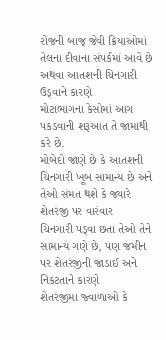રોજની બાજ્ જેવી ક્રિયાઓમાં તેલના દીવાના સંપર્કમાં આવે છે અથવા આતશની ચિનગારી ઉડ્વાને કારણે
મોટાભાગના કેસોમાં આગ પકડવાની શરૂઆત તે જામાથી કરે છે.
મોબેદો જાણે છે કે આતશની ચિનગારી ખૂબ સામાન્ય છે અને તેઓ સંમત થશે કે જ્યારે શેતરંજી પર વારંવાર
ચિનગારી પડ્વા છતા તેઓ તેને સામાન્ય ગણે છે, પણ જમીન પર શેતરંજીની જાડાઈ અને નિકટતાને કારણે
શેતરંજીમા જ્વાળાઓ કે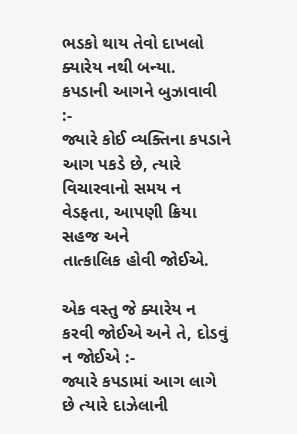ભડકો થાય તેવો દાખલો ક્યારેય નથી બન્યા.
કપડાની આગને બુઝાવાવી :-
જ્યારે કોઈ વ્યક્તિના કપડાને આગ પકડે છે, ત્યારે વિચારવાનો સમય ન વેડફતા, આપણી ક્રિયા સહજ અને
તાત્કાલિક હોવી જોઈએ.

એક વસ્તુ જે ક્યારેય ન કરવી જોઈએ અને તે, દોડવું ન જોઈએ :-
જ્યારે કપડામાં આગ લાગે છે ત્યારે દાઝેલાની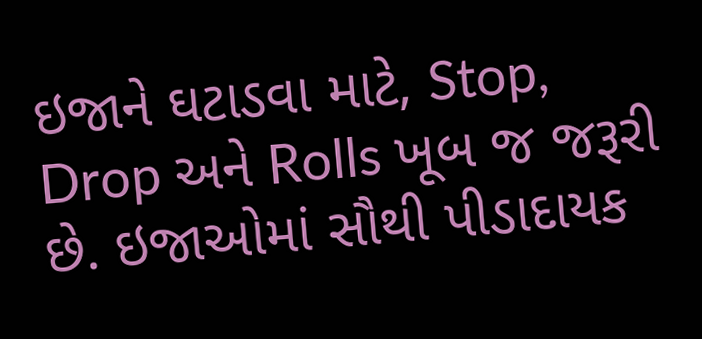ઇજાને ઘટાડવા માટે, Stop, Drop અને Rolls ખૂબ જ જરૂરી
છે. ઇજાઓમાં સૌથી પીડાદાયક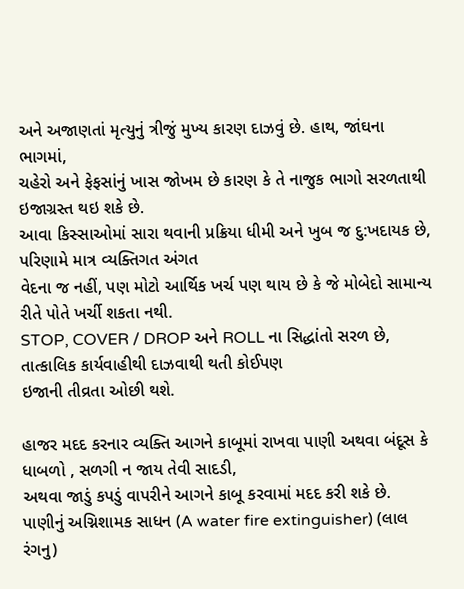અને અજાણતાં મૃત્યુનું ત્રીજું મુખ્ય કારણ દાઝવું છે. હાથ, જાંઘના ભાગમાં,
ચહેરો અને ફેફસાંનું ખાસ જોખમ છે કારણ કે તે નાજુક ભાગો સરળતાથી ઇજાગ્રસ્ત થઇ શકે છે.
આવા કિસ્સાઓમાં સારા થવાની પ્રક્રિયા ધીમી અને ખુબ જ દુ:ખદાયક છે, પરિણામે માત્ર વ્યક્તિગત અંગત
વેદના જ નહીં, પણ મોટો આર્થિક ખર્ચ પણ થાય છે કે જે મોબેદો સામાન્ય રીતે પોતે ખર્ચી શકતા નથી.
STOP, COVER / DROP અને ROLL ના સિદ્ધાંતો સરળ છે, તાત્કાલિક કાર્યવાહીથી દાઝવાથી થતી કોઈપણ
ઇજાની તીવ્રતા ઓછી થશે.

હાજર મદદ કરનાર વ્યક્તિ આગને કાબૂમાં રાખવા પાણી અથવા બંદૂસ કે ધાબળો , સળગી ન જાય તેવી સાદડી,
અથવા જાડું કપડું વાપરીને આગને કાબૂ કરવામાં મદદ કરી શકે છે.
પાણીનું અગ્નિશામક સાધન (A water fire extinguisher) (લાલ રંગનુ)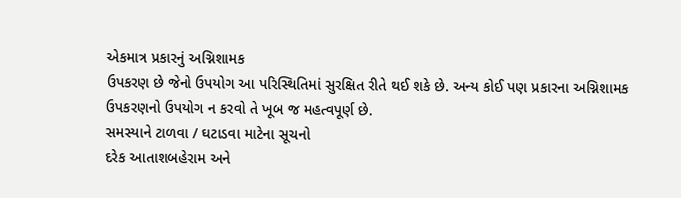એકમાત્ર પ્રકારનું અગ્નિશામક
ઉપકરણ છે જેનો ઉપયોગ આ પરિસ્થિતિમાં સુરક્ષિત રીતે થઈ શકે છે. અન્ય કોઈ પણ પ્રકારના અગ્નિશામક
ઉપકરણનો ઉપયોગ ન કરવો તે ખૂબ જ મહત્વપૂર્ણ છે.
સમસ્યાને ટાળવા / ઘટાડવા માટેના સૂચનો
દરેક આતાશબહેરામ અને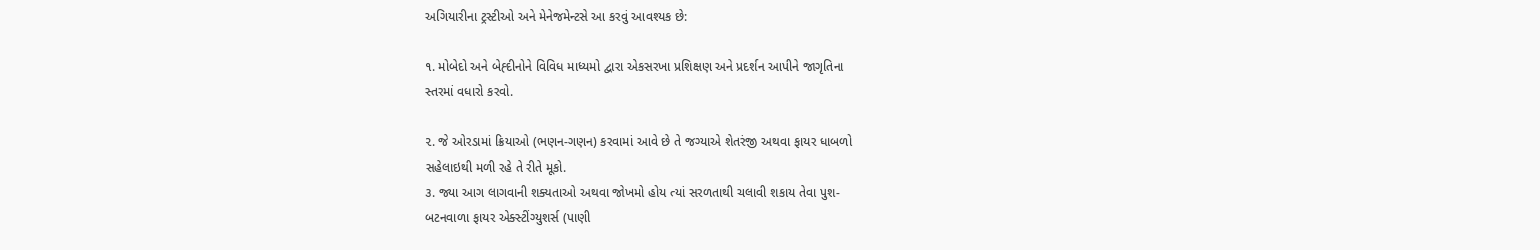અગિયારીના ટ્રસ્ટીઓ અને મેનેજમેન્ટસે આ કરવું આવશ્યક છે:

૧. મોબેદો અને બેહ્દીનોને વિવિધ માધ્યમો દ્વારા એકસરખા પ્રશિક્ષણ અને પ્રદર્શન આપીને જાગૃતિના
સ્તરમાં વધારો કરવો.

૨. જે ઓરડામાં ક્રિયાઓ (ભણન-ગણન) કરવામાં આવે છે તે જગ્યાએ શેતરંજી અથવા ફાયર ધાબળો
સહેલાઇથી મળી રહે તે રીતે મૂકો.
૩. જ્યા આગ લાગવાની શક્યતાઓ અથવા જોખમો હોય ત્યાં સરળતાથી ચલાવી શકાય તેવા પુશ-
બટનવાળા ફાયર એક્સ્ટીંગ્યુશર્સ (પાણી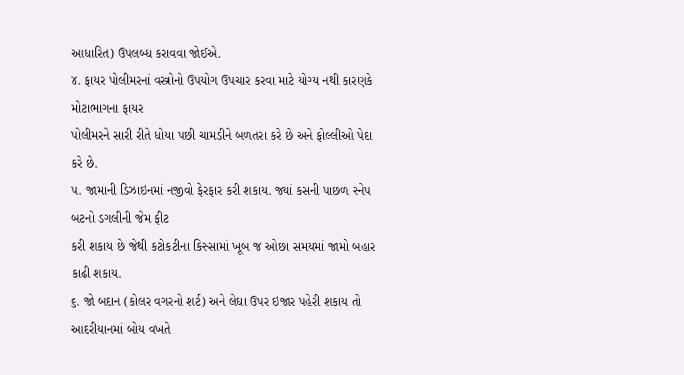આધારિત) ઉપલબ્ધ કરાવવા જોઈએ.
૪. ફાયર પોલીમરનાં વસ્ત્રોનો ઉપયોગ ઉપચાર કરવા માટે યોગ્ય નથી કારણકે મોટાભાગના ફાયર
પોલીમરને સારી રીતે ધોયા પછી ચામડીને બળતરા કરે છે અને ફોલ્લીઓ પેદા કરે છે.
૫. જામાની ડિઝાઇનમાં નજીવો ફેરફાર કરી શકાય. જ્યાં કસની પાછળ સ્નેપ બટનો ડગલીની જેમ ફીટ
કરી શકાય છે જેથી કટોકટીના કિસ્સામાં ખૂબ જ ઓછા સમયમાં જામો બહાર કાઢી શકાય.
૬. જો બદાન (કોલર વગરનો શર્ટ) અને લેઘા ઉપર ઇજાર પહેરી શકાય તો આદરીયાનમાં બોય વખતે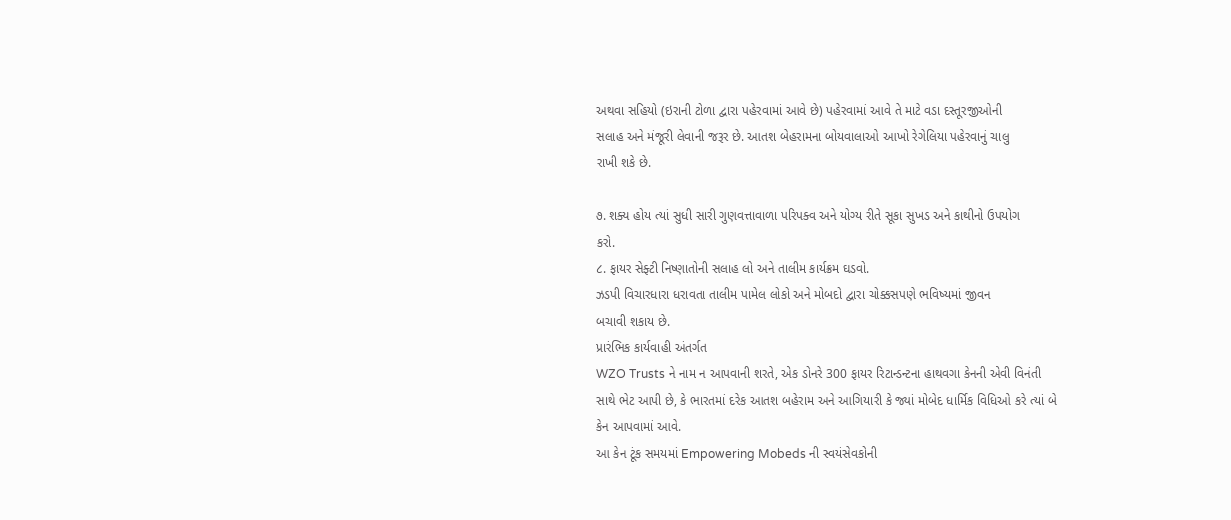અથવા સહિયો (ઇરાની ટોળા દ્વારા પહેરવામાં આવે છે) પહેરવામાં આવે તે માટે વડા દસ્તૂરજીઓની
સલાહ અને મંજૂરી લેવાની જરૂર છે. આતશ બેહરામના બોયવાલાઓ આખો રેગેલિયા પહેરવાનું ચાલુ
રાખી શકે છે.

૭. શક્ય હોય ત્યાં સુધી સારી ગુણવત્તાવાળા પરિપક્વ અને યોગ્ય રીતે સૂકા સુખડ અને કાથીનો ઉપયોગ
કરો.
૮. ફાયર સેફ્ટી નિષ્ણાતોની સલાહ લો અને તાલીમ કાર્યક્રમ ઘડવો.
ઝડપી વિચારધારા ધરાવતા તાલીમ પામેલ લોકો અને મોબદો દ્વારા ચોક્કસપણે ભવિષ્યમાં જીવન
બચાવી શકાય છે.
પ્રારંભિક કાર્યવાહી અંતર્ગત
WZO Trusts ને નામ ન આપવાની શરતે, એક ડોનરે 300 ફાયર રિટાન્ડન્ટના હાથવગા કેનની એવી વિનંતી
સાથે ભેટ આપી છે, કે ભારતમાં દરેક આતશ બહેરામ અને આગિયારી કે જ્યાં મોબેદ ધાર્મિક વિધિઓ કરે ત્યાં બે
કેન આપવામાં આવે.
આ કેન ટૂંક સમયમાં Empowering Mobeds ની સ્વયંસેવકોની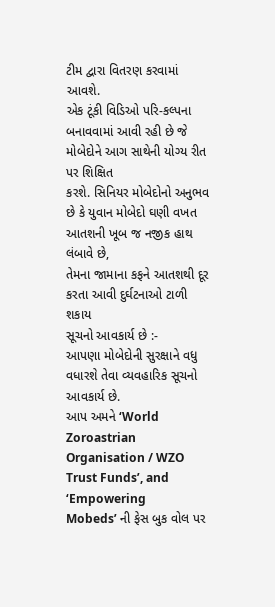ટીમ દ્વારા વિતરણ કરવામાં આવશે.
એક ટૂંકી વિડિઓ પરિ-કલ્પના બનાવવામાં આવી રહી છે જે મોબેદોને આગ સાથેની યોગ્ય રીત પર શિક્ષિત
કરશે. સિનિયર મોબેદોનો અનુભવ છે કે યુવાન મોબેદો ઘણી વખત આતશની ખૂબ જ નજીક હાથ લંબાવે છે,
તેમના જામાના કફને આતશથી દૂર કરતા આવી દુર્ઘટનાઓ ટાળી શકાય
સૂચનો આવકાર્ય છે :-
આપણા મોબેદોની સુરક્ષાને વધુ વધારશે તેવા વ્યવહારિક સૂચનો આવકાર્ય છે.
આપ અમને ‘World Zoroastrian Organisation / WZO Trust Funds’, and ‘Empowering
Mobeds’ ની ફેસ બુક વોલ પર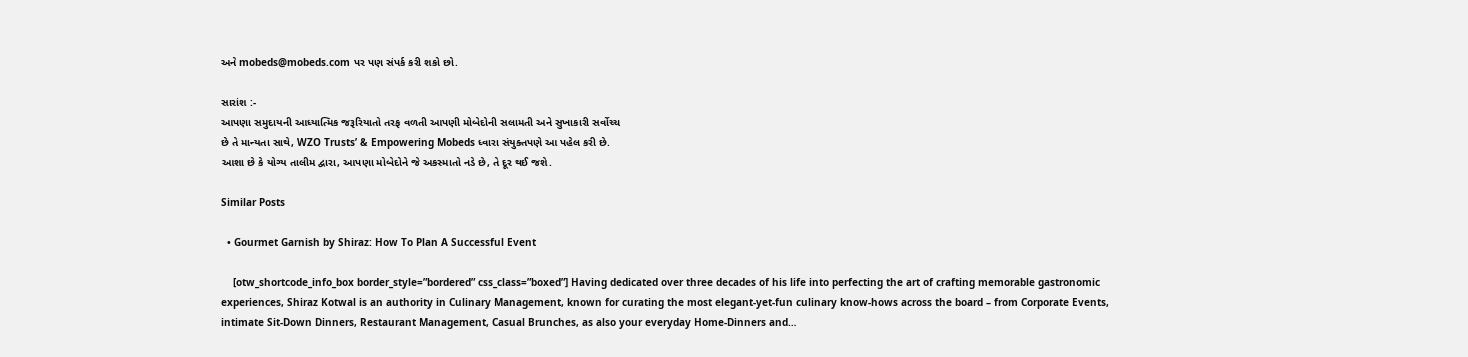અને mobeds@mobeds.com પર પણ સંપર્ક કરી શકો છો.

સારાંશ :-
આપણા સમુદાયની આધ્યાત્મિક જરૂરિયાતો તરફ વળતી આપણી મોબેદોની સલામતી અને સુખાકારી સર્વોચ્ચ
છે તે માન્યતા સાથે, WZO Trusts’ & Empowering Mobeds ધ્વારા સંયુક્તપણે આ પહેલ કરી છે.
આશા છે કે યોગ્ય તાલીમ દ્વારા, આપણા મોબેદોને જે અકસ્માતો નડે છે, તે દૂર થઈ જશે.

Similar Posts

  • Gourmet Garnish by Shiraz: How To Plan A Successful Event

    [otw_shortcode_info_box border_style=”bordered” css_class=”boxed”] Having dedicated over three decades of his life into perfecting the art of crafting memorable gastronomic experiences, Shiraz Kotwal is an authority in Culinary Management, known for curating the most elegant-yet-fun culinary know-hows across the board – from Corporate Events, intimate Sit-Down Dinners, Restaurant Management, Casual Brunches, as also your everyday Home-Dinners and…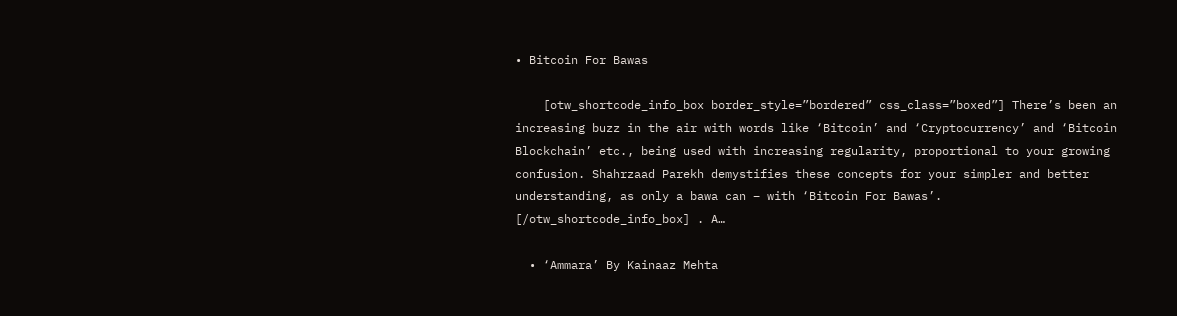• Bitcoin For Bawas

    [otw_shortcode_info_box border_style=”bordered” css_class=”boxed”] There’s been an increasing buzz in the air with words like ‘Bitcoin’ and ‘Cryptocurrency’ and ‘Bitcoin Blockchain’ etc., being used with increasing regularity, proportional to your growing confusion. Shahrzaad Parekh demystifies these concepts for your simpler and better understanding, as only a bawa can – with ‘Bitcoin For Bawas’. [/otw_shortcode_info_box] . A…

  • ‘Ammara’ By Kainaaz Mehta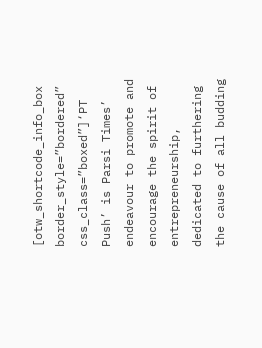[otw_shortcode_info_box border_style=”bordered” css_class=”boxed”]‘PT Push’ is Parsi Times’ endeavour to promote and encourage the spirit of entrepreneurship, dedicated to furthering the cause of all budding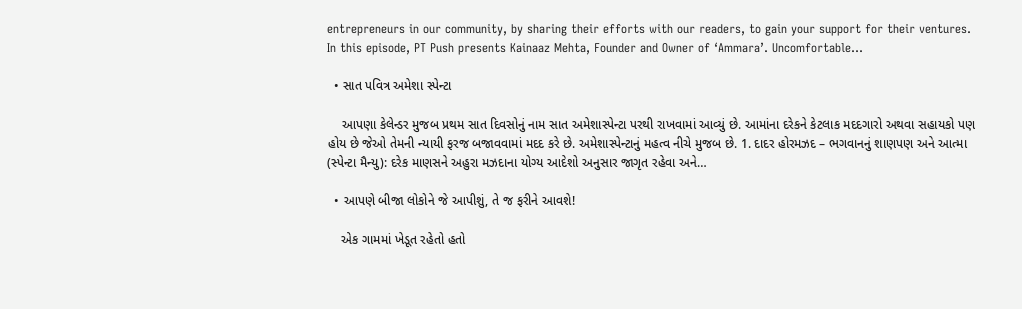entrepreneurs in our community, by sharing their efforts with our readers, to gain your support for their ventures. In this episode, PT Push presents Kainaaz Mehta, Founder and Owner of ‘Ammara’. Uncomfortable…

  • સાત પવિત્ર અમેશા સ્પેન્ટા

    આપણા કેલેન્ડર મુજબ પ્રથમ સાત દિવસોનું નામ સાત અમેશાસ્પેન્ટા પરથી રાખવામાં આવ્યું છે. આમાંના દરેકને કેટલાક મદદગારો અથવા સહાયકો પણ હોય છે જેઓ તેમની ન્યાયી ફરજ બજાવવામાં મદદ કરે છે. અમેશાસ્પેન્ટાનું મહત્વ નીચે મુજબ છે. 1. દાદર હોરમઝદ – ભગવાનનું શાણપણ અને આત્મા (સ્પેન્ટા મૈન્યુ): દરેક માણસને અહુરા મઝદાના યોગ્ય આદેશો અનુસાર જાગૃત રહેવા અને…

  • આપણે બીજા લોકોને જે આપીશું, તે જ ફરીને આવશે!

    એક ગામમાં ખેડૂત રહેતો હતો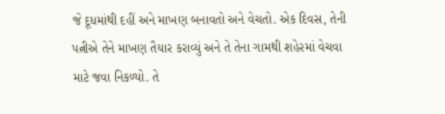જે દૂધમાંથી દહીં અને માખણ બનાવતો અને વેચતો. એક દિવસ, તેની પત્નીએ તેને માખણ તૈયાર કરાવ્યું અને તે તેના ગામથી શહેરમાં વેચવા માટે જવા નિકળ્યો. તે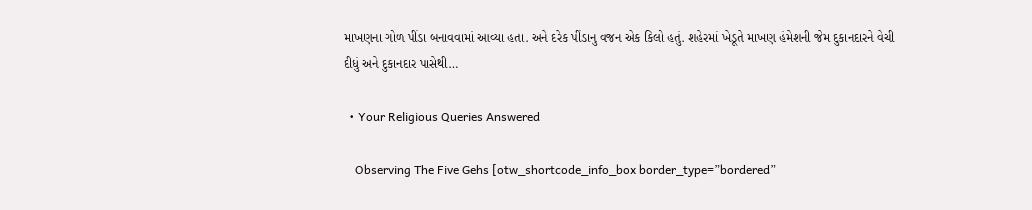માખણના ગોળ પીંડા બનાવવામાં આવ્યા હતા. અને દરેક પીંડાનુ વજન એક કિલો હતું. શહેરમાં ખેડૂતે માખણ હંમેશની જેમ દુકાનદારને વેચી દીધું અને દુકાનદાર પાસેથી…

  • Your Religious Queries Answered

    Observing The Five Gehs [otw_shortcode_info_box border_type=”bordered”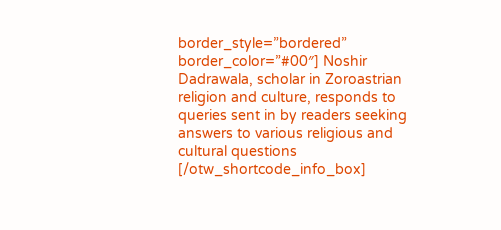border_style=”bordered” border_color=”#00″] Noshir Dadrawala, scholar in Zoroastrian religion and culture, responds to queries sent in by readers seeking answers to various religious and cultural questions [/otw_shortcode_info_box]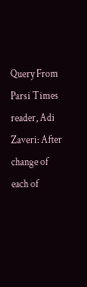Query From Parsi Times reader, Adi Zaveri: After change of each of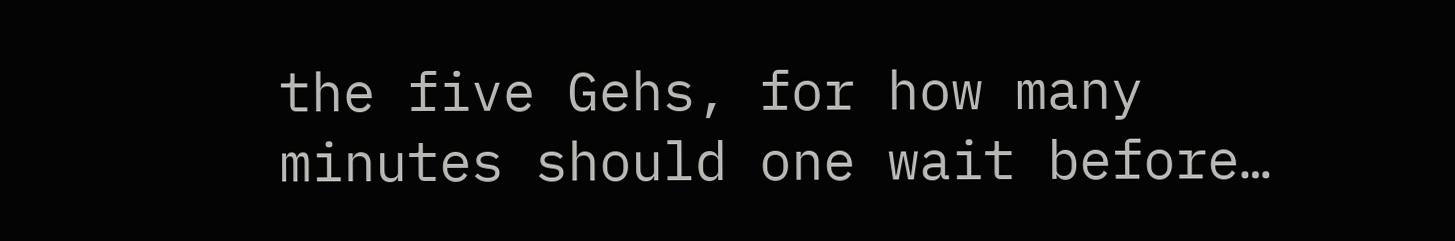the five Gehs, for how many minutes should one wait before…